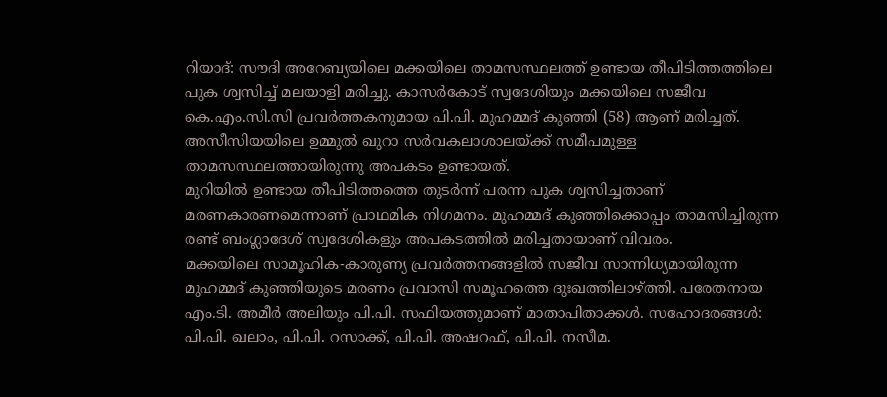റിയാദ്: സൗദി അറേബ്യയിലെ മക്കയിലെ താമസസ്ഥലത്ത് ഉണ്ടായ തീപിടിത്തത്തിലെ പുക ശ്വസിച്ച് മലയാളി മരിച്ചു. കാസർകോട് സ്വദേശിയും മക്കയിലെ സജീവ കെ.എം.സി.സി പ്രവർത്തകനുമായ പി.പി. മുഹമ്മദ് കുഞ്ഞി (58) ആണ് മരിച്ചത്. അസീസിയയിലെ ഉമ്മുൽ ഖുറാ സർവകലാശാലയ്ക്ക് സമീപമുള്ള താമസസ്ഥലത്തായിരുന്നു അപകടം ഉണ്ടായത്.
മുറിയിൽ ഉണ്ടായ തീപിടിത്തത്തെ തുടർന്ന് പരന്ന പുക ശ്വസിച്ചതാണ് മരണകാരണമെന്നാണ് പ്രാഥമിക നിഗമനം. മുഹമ്മദ് കുഞ്ഞിക്കൊപ്പം താമസിച്ചിരുന്ന രണ്ട് ബംഗ്ലാദേശ് സ്വദേശികളും അപകടത്തിൽ മരിച്ചതായാണ് വിവരം.
മക്കയിലെ സാമൂഹിക-കാരുണ്യ പ്രവർത്തനങ്ങളിൽ സജീവ സാന്നിധ്യമായിരുന്ന മുഹമ്മദ് കുഞ്ഞിയുടെ മരണം പ്രവാസി സമൂഹത്തെ ദുഃഖത്തിലാഴ്ത്തി. പരേതനായ എം.ടി. അമീർ അലിയും പി.പി. സഫിയത്തുമാണ് മാതാപിതാക്കൾ. സഹോദരങ്ങൾ: പി.പി. ഖലാം, പി.പി. റസാക്ക്, പി.പി. അഷറഫ്, പി.പി. നസീമ.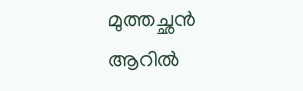മുത്തച്ഛൻ ആറിൽ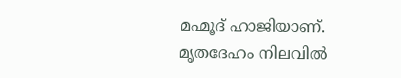മഹ്മൂദ് ഹാജിയാണ്.
മൃതദേഹം നിലവിൽ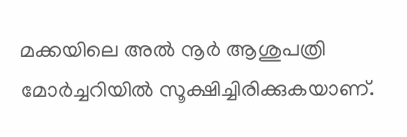മക്കയിലെ അൽ നൂർ ആശുപത്രി മോർച്ചറിയിൽ സൂക്ഷിച്ചിരിക്കുകയാണ്.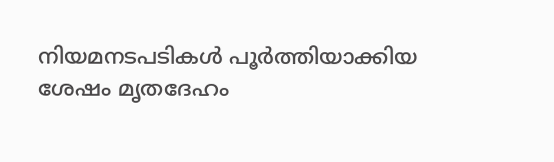നിയമനടപടികൾ പൂർത്തിയാക്കിയ ശേഷം മൃതദേഹം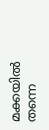മക്കയിൽ തന്നെ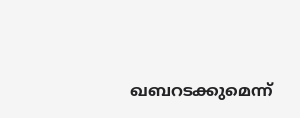ഖബറടക്കുമെന്ന്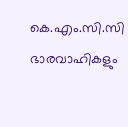കെ.എം.സി.സി ഭാരവാഹികളും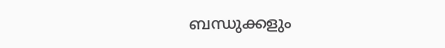ബന്ധുക്കളും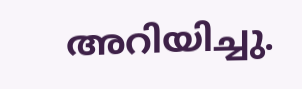അറിയിച്ചു.